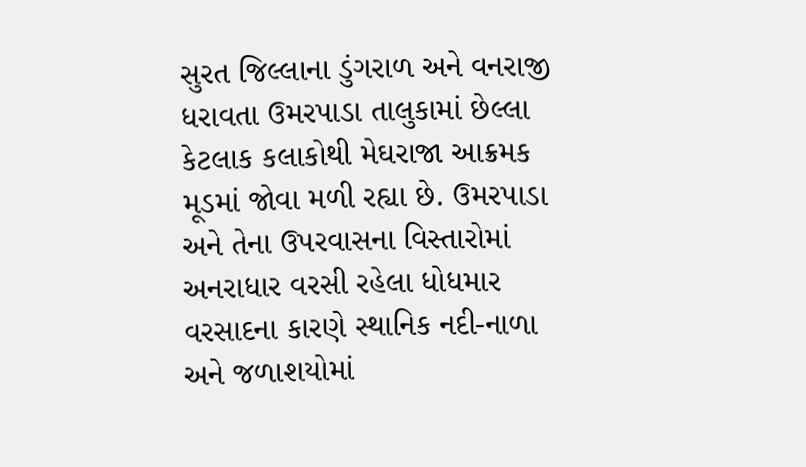સુરત જિલ્લાના ડુંગરાળ અને વનરાજી ધરાવતા ઉમરપાડા તાલુકામાં છેલ્લા કેટલાક કલાકોથી મેઘરાજા આક્રમક મૂડમાં જોવા મળી રહ્યા છે. ઉમરપાડા અને તેના ઉપરવાસના વિસ્તારોમાં અનરાધાર વરસી રહેલા ધોધમાર વરસાદના કારણે સ્થાનિક નદી-નાળા અને જળાશયોમાં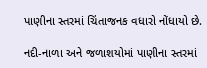પાણીના સ્તરમાં ચિંતાજનક વધારો નોંધાયો છે.

નદી-નાળા અને જળાશયોમાં પાણીના સ્તરમાં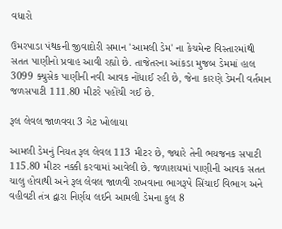વધારો

ઉમરપાડા પંથકની જીવાદોરી સમાન 'આમલી ડેમ' ના કેચમેન્ટ વિસ્તારમાંથી સતત પાણીનો પ્રવાહ આવી રહ્યો છે. તાજેતરના આંકડા મુજબ ડેમમાં હાલ 3099 ક્યુસેક પાણીની નવી આવક નોંધાઈ રહી છે, જેના કારણે ડેમની વર્તમાન જળસપાટી 111.80 મીટરે પહોંચી ગઈ છે.

રૂલ લેવલ જાળવવા 3 ગેટ ખોલાયા

આમલી ડેમનું નિયત રૂલ લેવલ 113 મીટર છે, જ્યારે તેની ભયજનક સપાટી 115.80 મીટર નક્કી કરવામાં આવેલી છે. જળાશયમાં પાણીની આવક સતત ચાલુ હોવાથી અને રૂલ લેવલ જાળવી રાખવાના ભાગરૂપે સિંચાઈ વિભાગ અને વહીવટી તંત્ર દ્વારા નિર્ણય લઈને આમલી ડેમના કુલ 8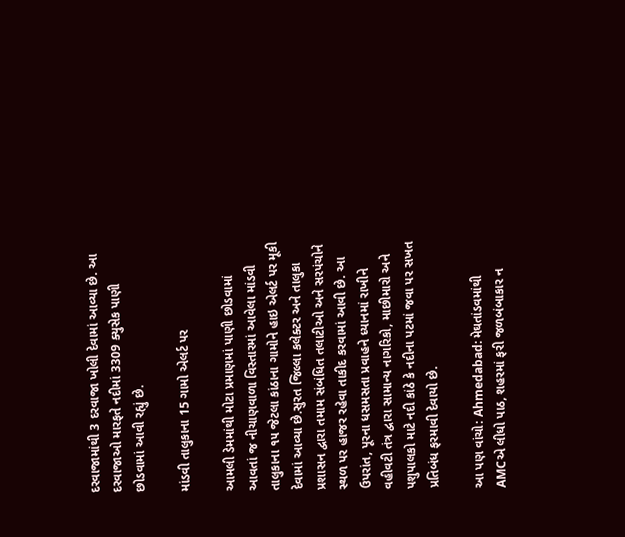દરવાજામાંથી 3 દરવાજા ખોલી દેવામાં આવ્યા છે. આ દરવાજાઓ મારફતે નદીમાં 3309 ક્યુસેક પાણી છોડવામાં આવી રહ્યું છે.

માંડવી તાલુકાના 15 ગામો એલર્ટ પર

આમલી ડેમમાંથી મોટા પ્રમાણમાં પાણી છોડવામાં આવતાં જ નીચાણવાળા વિસ્તારમાં આવેલા માંડવી તાલુકાના ૧૫ જેટલા કાંઠાના ગામોને હાઇ એલર્ટ પર મૂકી દેવામાં આવ્યા છે.સુરત જિલ્લા કલેક્ટર અને તાલુકા પ્રશાસન દ્વારા તમામ સંબંધિત તલાટીઓ અને સરપંચોને સ્થળ પર હાજર રહેવા તાકીદ કરવામાં આવી છે. આ ઉપરાંત, પૂરના ધસમસતા પ્રવાહને ધ્યાનમાં રાખીને વહીવટી તંત્ર દ્વારા સામાન્ય નાગરિકો, માછીમારો અને પશુપાલકો માટે નદી કાંઠે કે નદીના પટમાં જવા પર સખત પ્રતિબંધ ફરમાવી દેવાયો છે.

આ પણ વાંચો: Ahmedabad: મેઘતાંડવમાંથી AMCએ લીધો પાઠ, શહરમાં ફરી જળબંબાકાર ન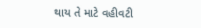થાય તે માટે વહીવટી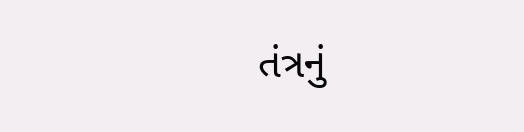તંત્રનું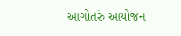આગોતરું આયોજન